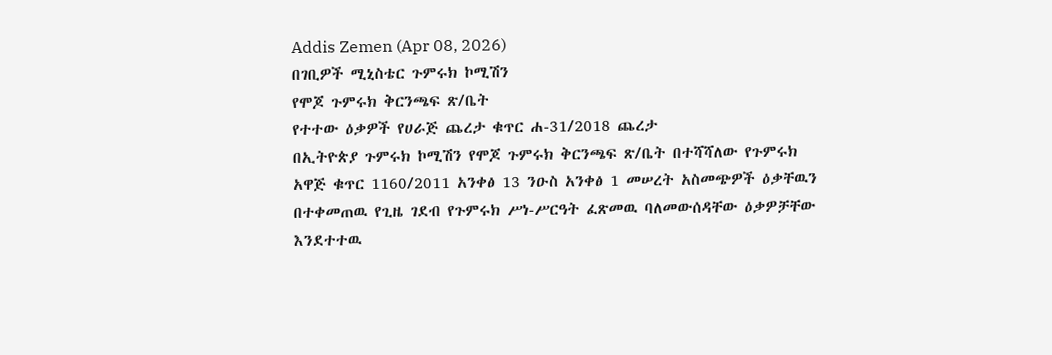Addis Zemen (Apr 08, 2026)
በገቢዎች ሚኒስቴር ጉምሩክ ኮሚሽን
የሞጆ ጉምሩክ ቅርንጫፍ ጽ/ቤት
የተተው ዕቃዎች የሀራጅ ጨረታ ቁጥር ሐ-31/2018 ጨረታ
በኢትዮጵያ ጉምሩክ ኮሚሽን የሞጆ ጉምሩክ ቅርንጫፍ ጽ/ቤት በተሻሻለው የጉምሩክ አዋጅ ቁጥር 1160/2011 አንቀፅ 13 ንዑስ አንቀፅ 1 መሠረት አስመጭዎች ዕቃቸዉን በተቀመጠዉ የጊዜ ገደብ የጉምሩክ ሥነ-ሥርዓት ፈጽመዉ ባለመውሰዳቸው ዕቃዎቻቸው እንደተተዉ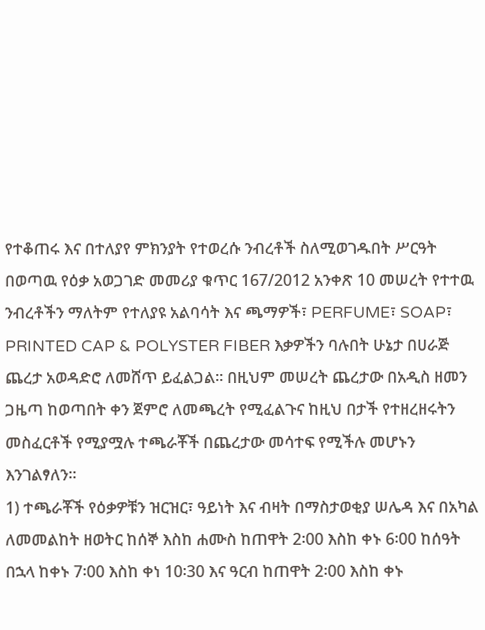የተቆጠሩ እና በተለያየ ምክንያት የተወረሱ ንብረቶች ስለሚወገዱበት ሥርዓት በወጣዉ የዕቃ አወጋገድ መመሪያ ቁጥር 167/2012 አንቀጽ 10 መሠረት የተተዉ ንብረቶችን ማለትም የተለያዩ አልባሳት እና ጫማዎች፣ PERFUME፣ SOAP፣ PRINTED CAP & POLYSTER FIBER እቃዎችን ባሉበት ሁኔታ በሀራጅ ጨረታ አወዳድሮ ለመሸጥ ይፈልጋል። በዚህም መሠረት ጨረታው በአዲስ ዘመን ጋዜጣ ከወጣበት ቀን ጀምሮ ለመጫረት የሚፈልጉና ከዚህ በታች የተዘረዘሩትን መስፈርቶች የሚያሟሉ ተጫራቾች በጨረታው መሳተፍ የሚችሉ መሆኑን እንገልፃለን።
1) ተጫራቾች የዕቃዎቹን ዝርዝር፣ ዓይነት እና ብዛት በማስታወቂያ ሠሌዳ እና በአካል ለመመልከት ዘወትር ከሰኞ እስከ ሐሙስ ከጠዋት 2፡00 እስከ ቀኑ 6፡00 ከሰዓት በኋላ ከቀኑ 7፡00 እስከ ቀነ 10፡30 እና ዓርብ ከጠዋት 2፡00 እስከ ቀኑ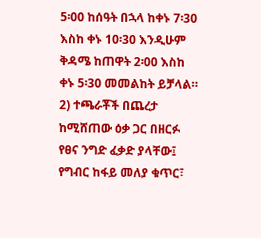5፡00 ከሰዓት በኋላ ከቀኑ 7፡30 እስከ ቀኑ 10፡30 እንዲሁም ቅዳሜ ከጠዋት 2፡00 እስከ ቀኑ 5፡30 መመልከት ይቻላል።
2) ተጫራቾች በጨረታ ከሚሸጠው ዕቃ ጋር በዘርፉ የፀና ንግድ ፈቃድ ያላቸው፤ የግብር ከፋይ መለያ ቁጥር፣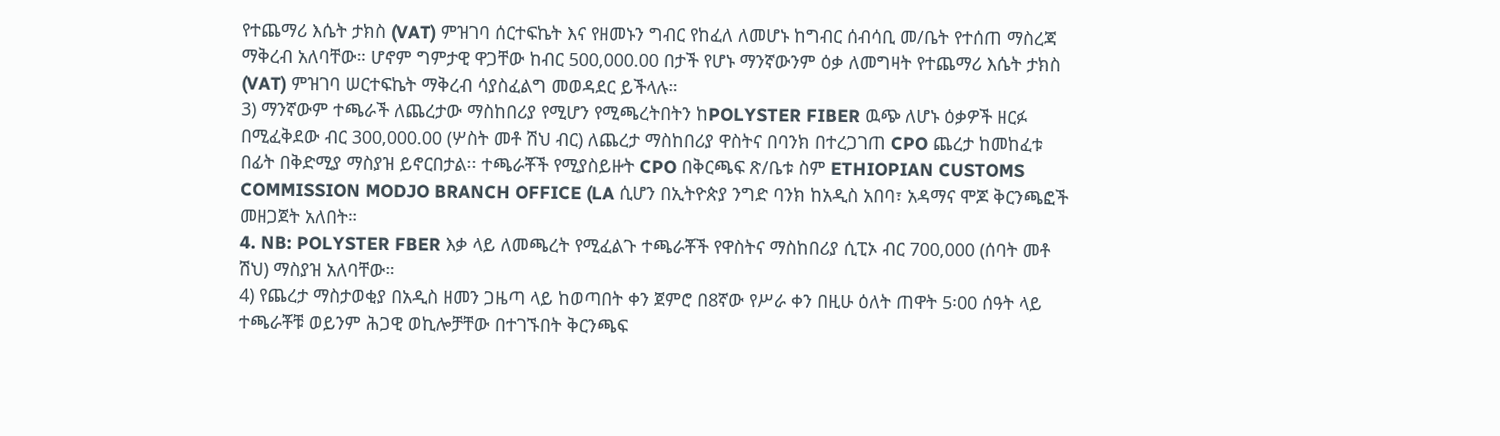የተጨማሪ እሴት ታክስ (VAT) ምዝገባ ሰርተፍኬት እና የዘመኑን ግብር የከፈለ ለመሆኑ ከግብር ሰብሳቢ መ/ቤት የተሰጠ ማስረጃ ማቅረብ አለባቸው። ሆኖም ግምታዊ ዋጋቸው ከብር 500,000.00 በታች የሆኑ ማንኛውንም ዕቃ ለመግዛት የተጨማሪ እሴት ታክስ (VAT) ምዝገባ ሠርተፍኬት ማቅረብ ሳያስፈልግ መወዳደር ይችላሉ።
3) ማንኛውም ተጫራች ለጨረታው ማስከበሪያ የሚሆን የሚጫረትበትን ከPOLYSTER FIBER ዉጭ ለሆኑ ዕቃዎች ዘርፉ በሚፈቅደው ብር 300,000.00 (ሦስት መቶ ሽህ ብር) ለጨረታ ማስከበሪያ ዋስትና በባንክ በተረጋገጠ CPO ጨረታ ከመከፈቱ በፊት በቅድሚያ ማስያዝ ይኖርበታል፡፡ ተጫራቾች የሚያስይዙት CPO በቅርጫፍ ጽ/ቤቱ ስም ETHIOPIAN CUSTOMS COMMISSION MODJO BRANCH OFFICE (LA ሲሆን በኢትዮጵያ ንግድ ባንክ ከአዲስ አበባ፣ አዳማና ሞጆ ቅርንጫፎች መዘጋጀት አለበት።
4. NB: POLYSTER FBER እቃ ላይ ለመጫረት የሚፈልጉ ተጫራቾች የዋስትና ማስከበሪያ ሲፒኦ ብር 700,000 (ሰባት መቶ ሽህ) ማስያዝ አለባቸው።
4) የጨረታ ማስታወቂያ በአዲስ ዘመን ጋዜጣ ላይ ከወጣበት ቀን ጀምሮ በ8ኛው የሥራ ቀን በዚሁ ዕለት ጠዋት 5፡00 ሰዓት ላይ ተጫራቾቹ ወይንም ሕጋዊ ወኪሎቻቸው በተገኙበት ቅርንጫፍ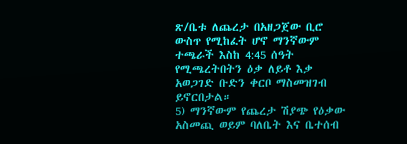ጽ/ቤቱ ለጨረታ በአዘጋጀው ቢሮ ውስጥ የሚከፈት ሆኖ ማንኛውም ተጫራች እስከ 4:45 ሰዓት የሚጫረትበትን ዕቃ ለይቶ እቃ አወጋገድ ቡድን ቀርቦ ማስመዝገብ ይኖርበታል።
5) ማንኛውም የጨረታ ሽያጭ የዕቃው አስመጪ ወይም ባለቤት እና ቤተሰብ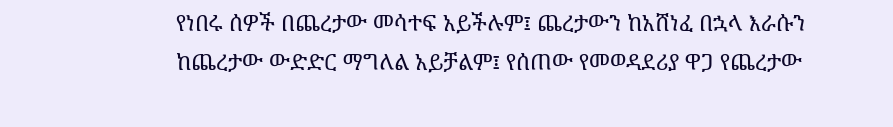የነበሩ ሰዎች በጨረታው መሳተፍ አይችሉም፤ ጨረታውን ከአሸነፈ በኋላ እራሱን ከጨረታው ውድድር ማግለል አይቻልም፤ የሰጠው የመወዳደሪያ ዋጋ የጨረታው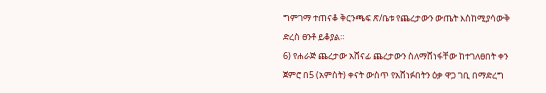ግምገማ ተጠናቆ ቅርንጫፍ ጽ/ቤቱ የጨረታውን ውጤት እስከሚያሳውቅ ድረስ ፀንቶ ይቆያል።
6) የሐራጅ ጨረታው አሸናፊ ጨረታውን ስለማሸነፋቸው ከተገለፀበት ቀን ጀምሮ በ5 (አምስት) ቀናት ውስጥ የአሸነፉበትን ዕቃ ዋጋ ገቢ በማድረግ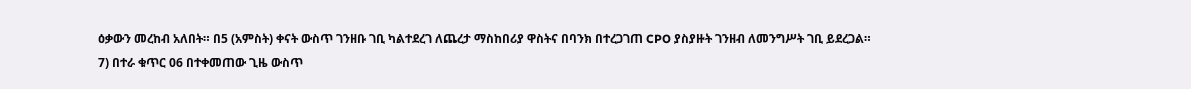ዕቃውን መረከብ አለበት። በ5 (አምስት) ቀናት ውስጥ ገንዘቡ ገቢ ካልተደረገ ለጨረታ ማስከበሪያ ዋስትና በባንክ በተረጋገጠ CPO ያስያዙት ገንዘብ ለመንግሥት ገቢ ይደረጋል።
7) በተራ ቁጥር 06 በተቀመጠው ጊዜ ውስጥ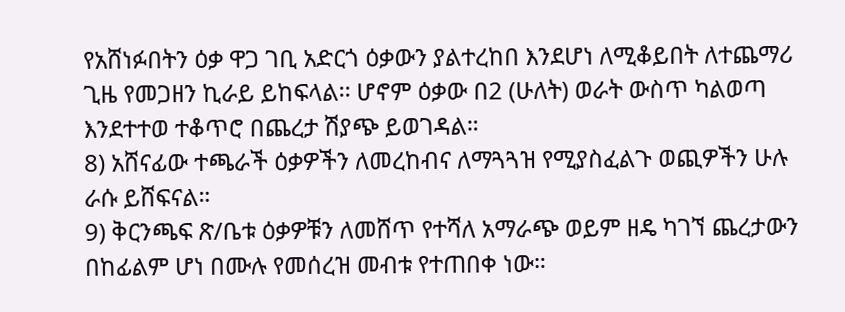የአሸነፉበትን ዕቃ ዋጋ ገቢ አድርጎ ዕቃውን ያልተረከበ እንደሆነ ለሚቆይበት ለተጨማሪ ጊዜ የመጋዘን ኪራይ ይከፍላል፡፡ ሆኖም ዕቃው በ2 (ሁለት) ወራት ውስጥ ካልወጣ እንደተተወ ተቆጥሮ በጨረታ ሽያጭ ይወገዳል።
8) አሸናፊው ተጫራች ዕቃዎችን ለመረከብና ለማጓጓዝ የሚያስፈልጉ ወጪዎችን ሁሉ ራሱ ይሸፍናል።
9) ቅርንጫፍ ጽ/ቤቱ ዕቃዎቹን ለመሸጥ የተሻለ አማራጭ ወይም ዘዴ ካገኘ ጨረታውን በከፊልም ሆነ በሙሉ የመሰረዝ መብቱ የተጠበቀ ነው።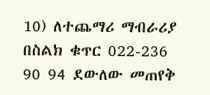10) ለተጨማሪ ማብራሪያ በስልክ ቁጥር 022-236 90 94 ደውለው መጠየቅ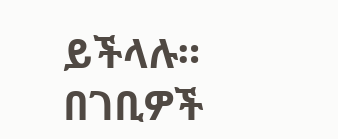ይችላሉ።
በገቢዎች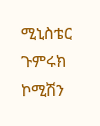ሚኒስቴር ጉምሩክ ኮሚሽን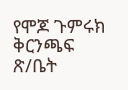የሞጆ ጉምሩክ ቅርንጫፍ ጽ/ቤት